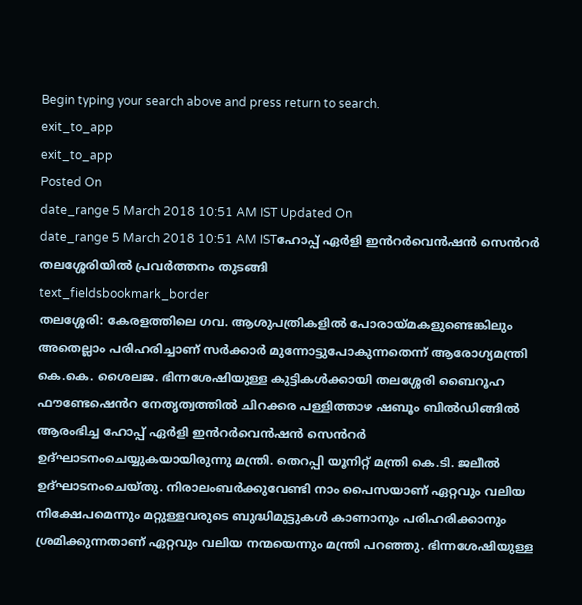Begin typing your search above and press return to search.
exit_to_app
exit_to_app
Posted On
date_range 5 March 2018 10:51 AM IST Updated On
date_range 5 March 2018 10:51 AM ISTഹോപ്പ് ഏർളി ഇൻറർവെൻഷൻ സെൻറർ തലശ്ശേരിയിൽ പ്രവർത്തനം തുടങ്ങി
text_fieldsbookmark_border
തലശ്ശേരി: കേരളത്തിലെ ഗവ. ആശുപത്രികളിൽ പോരായ്മകളുണ്ടെങ്കിലും അതെല്ലാം പരിഹരിച്ചാണ് സർക്കാർ മുന്നോട്ടുപോകുന്നതെന്ന് ആരോഗ്യമന്ത്രി കെ.കെ. ശൈലജ. ഭിന്നശേഷിയുള്ള കുട്ടികൾക്കായി തലശ്ശേരി ബൈറൂഹ ഫൗണ്ടേഷെൻറ നേതൃത്വത്തിൽ ചിറക്കര പള്ളിത്താഴ ഷബൂം ബിൽഡിങ്ങിൽ ആരംഭിച്ച ഹോപ്പ് ഏർളി ഇൻറർവെൻഷൻ സെൻറർ ഉദ്ഘാടനംചെയ്യുകയായിരുന്നു മന്ത്രി. തെറപ്പി യൂനിറ്റ് മന്ത്രി കെ.ടി. ജലീൽ ഉദ്ഘാടനംചെയ്തു. നിരാലംബർക്കുവേണ്ടി നാം പൈസയാണ് ഏറ്റവും വലിയ നിക്ഷേപമെന്നും മറ്റുള്ളവരുടെ ബുദ്ധിമുട്ടുകൾ കാണാനും പരിഹരിക്കാനും ശ്രമിക്കുന്നതാണ് ഏറ്റവും വലിയ നന്മയെന്നും മന്ത്രി പറഞ്ഞു. ഭിന്നശേഷിയുള്ള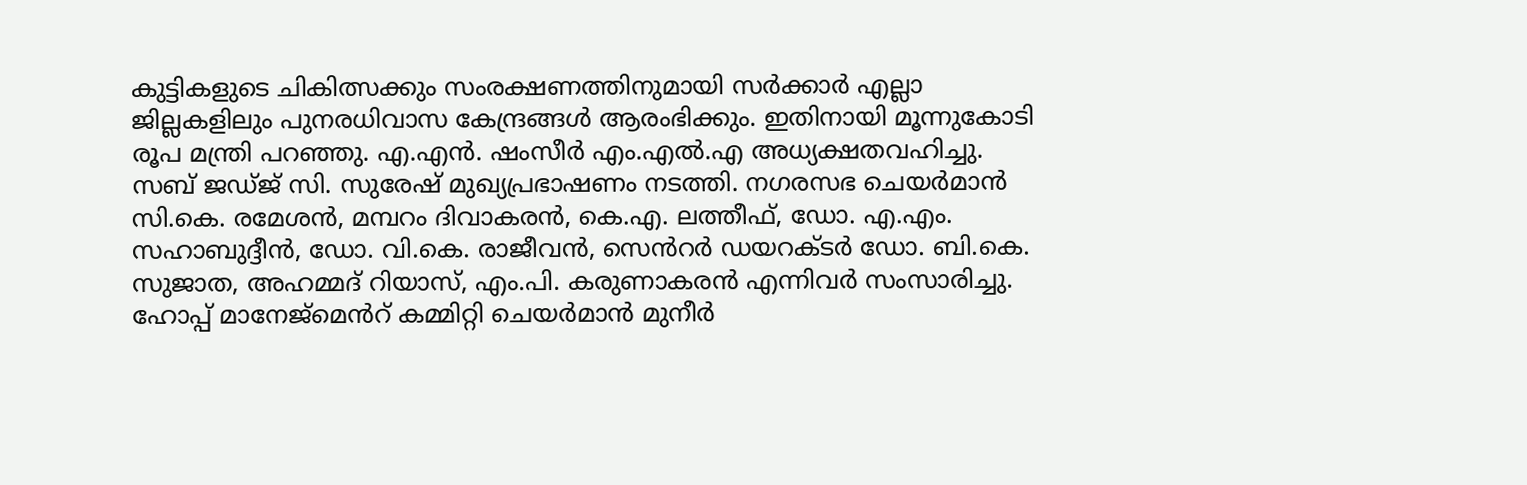കുട്ടികളുടെ ചികിത്സക്കും സംരക്ഷണത്തിനുമായി സർക്കാർ എല്ലാ ജില്ലകളിലും പുനരധിവാസ കേന്ദ്രങ്ങൾ ആരംഭിക്കും. ഇതിനായി മൂന്നുകോടി രൂപ മന്ത്രി പറഞ്ഞു. എ.എൻ. ഷംസീർ എം.എൽ.എ അധ്യക്ഷതവഹിച്ചു. സബ് ജഡ്ജ് സി. സുരേഷ് മുഖ്യപ്രഭാഷണം നടത്തി. നഗരസഭ ചെയർമാൻ സി.കെ. രമേശൻ, മമ്പറം ദിവാകരൻ, കെ.എ. ലത്തീഫ്, ഡോ. എ.എം. സഹാബുദ്ദീൻ, ഡോ. വി.കെ. രാജീവൻ, സെൻറർ ഡയറക്ടർ ഡോ. ബി.കെ. സുജാത, അഹമ്മദ് റിയാസ്, എം.പി. കരുണാകരൻ എന്നിവർ സംസാരിച്ചു. ഹോപ്പ് മാനേജ്മെൻറ് കമ്മിറ്റി ചെയർമാൻ മുനീർ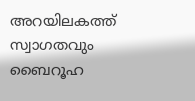അറയിലകത്ത് സ്വാഗതവും ബൈറൂഹ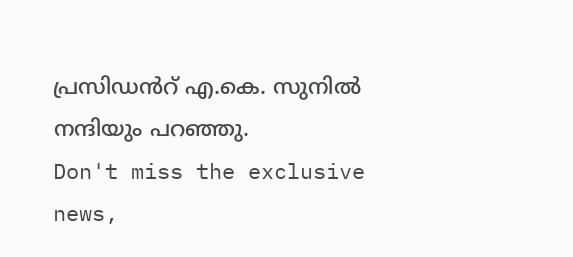പ്രസിഡൻറ് എ.കെ. സുനിൽ നന്ദിയും പറഞ്ഞു.
Don't miss the exclusive news,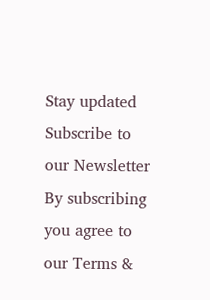Stay updated
Subscribe to our Newsletter
By subscribing you agree to our Terms &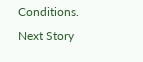Conditions.
Next Story